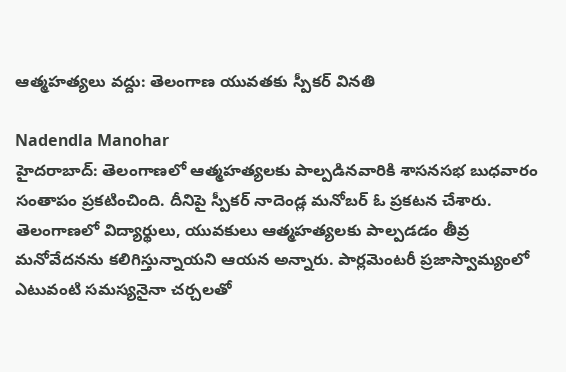ఆత్మహత్యలు వద్దు: తెలంగాణ యువతకు స్పీకర్ వినతి

Nadendla Manohar
హైదరాబాద్: తెలంగాణలో ఆత్మహత్యలకు పాల్పడినవారికి శాసనసభ బుధవారం సంతాపం ప్రకటించింది. దీనిపై స్పీకర్ నాదెండ్ల మనోబర్ ఓ ప్రకటన చేశారు. తెలంగాణలో విద్యార్థులు, యువకులు ఆత్మహత్యలకు పాల్పడడం తీవ్ర మనోవేదనను కలిగిస్తున్నాయని ఆయన అన్నారు. పార్లమెంటరీ ప్రజాస్వామ్యంలో ఎటువంటి సమస్యనైనా చర్చలతో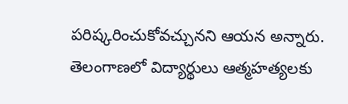పరిష్కరించుకోవచ్చునని ఆయన అన్నారు. తెలంగాణలో విద్యార్థులు ఆత్మహత్యలకు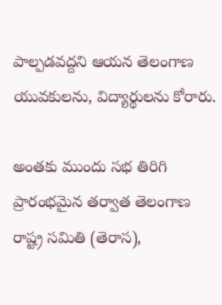పాల్పడవద్దని ఆయన తెలంగాణ యువకులను, విద్యార్థులను కోరారు.

అంతకు ముందు సభ తిరిగి ప్రారంభమైన తర్వాత తెలంగాణ రాష్ట్ర సమితి (తెరాస),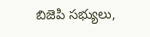బిజెపి సభ్యులు,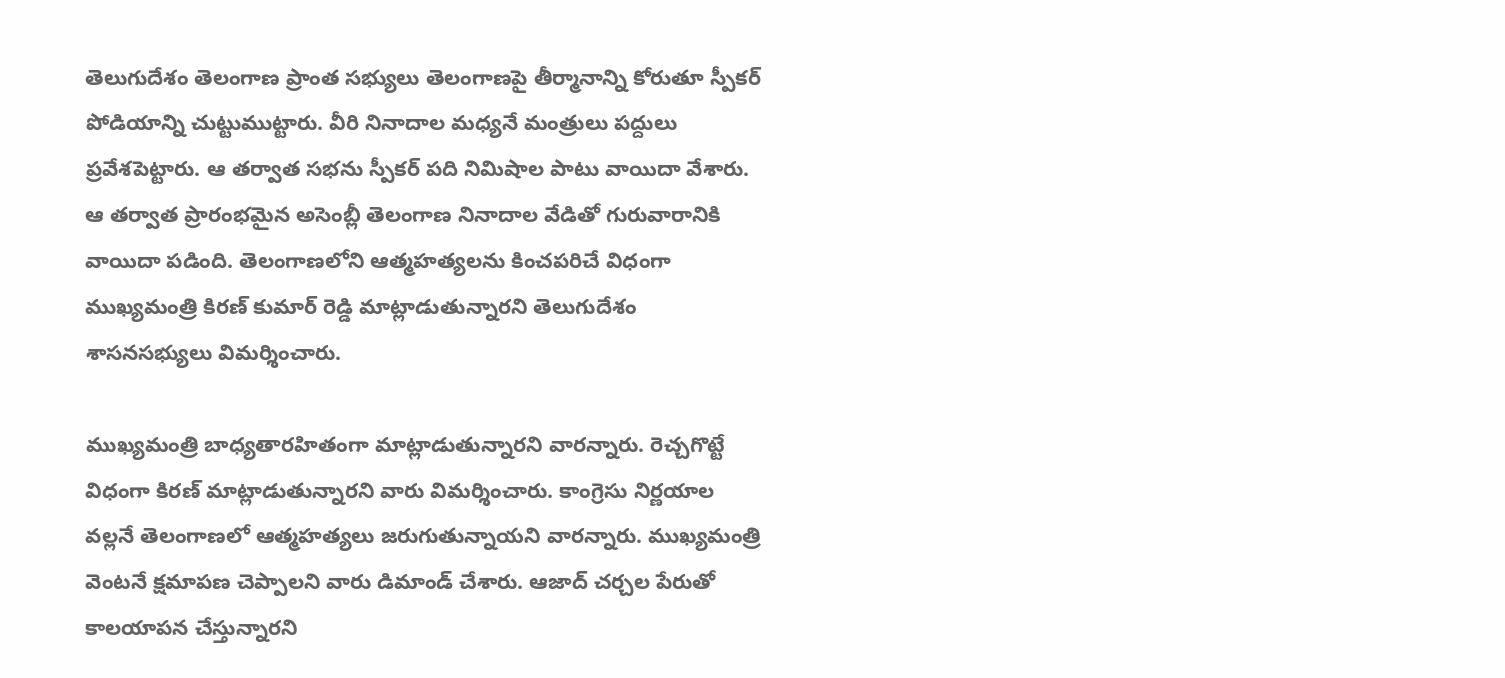తెలుగుదేశం తెలంగాణ ప్రాంత సభ్యులు తెలంగాణపై తీర్మానాన్ని కోరుతూ స్పీకర్ పోడియాన్ని చుట్టుముట్టారు. వీరి నినాదాల మధ్యనే మంత్రులు పద్దులు ప్రవేశపెట్టారు. ఆ తర్వాత సభను స్పీకర్ పది నిమిషాల పాటు వాయిదా వేశారు. ఆ తర్వాత ప్రారంభమైన అసెంబ్లీ తెలంగాణ నినాదాల వేడితో గురువారానికి వాయిదా పడింది. తెలంగాణలోని ఆత్మహత్యలను కించపరిచే విధంగా ముఖ్యమంత్రి కిరణ్ కుమార్ రెడ్డి మాట్లాడుతున్నారని తెలుగుదేశం శాసనసభ్యులు విమర్శించారు.

ముఖ్యమంత్రి బాధ్యతారహితంగా మాట్లాడుతున్నారని వారన్నారు. రెచ్చగొట్టే విధంగా కిరణ్ మాట్లాడుతున్నారని వారు విమర్శించారు. కాంగ్రెసు నిర్ణయాల వల్లనే తెలంగాణలో ఆత్మహత్యలు జరుగుతున్నాయని వారన్నారు. ముఖ్యమంత్రి వెంటనే క్షమాపణ చెప్పాలని వారు డిమాండ్ చేశారు. ఆజాద్ చర్చల పేరుతో కాలయాపన చేస్తున్నారని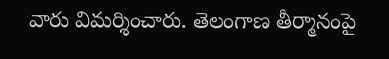వారు విమర్శించారు. తెలంగాణ తీర్మానంపై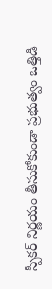స్పీకర్ నిర్ణయం తీసుకోకుండా ప్రభుత్వం ఒత్తిడి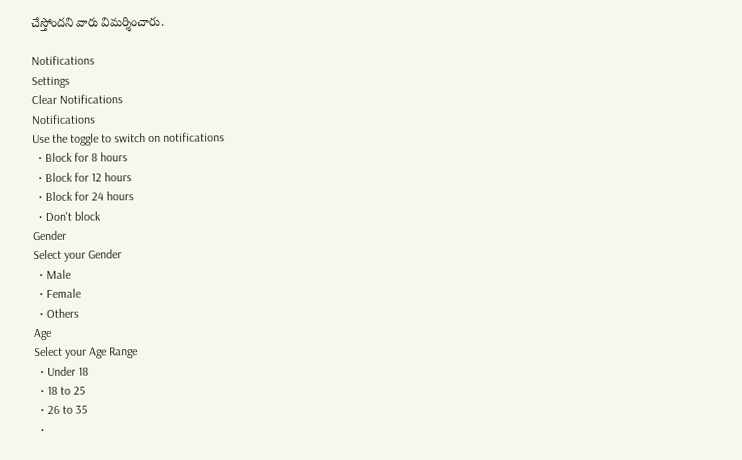చేస్తోందని వారు విమర్శించారు.

Notifications
Settings
Clear Notifications
Notifications
Use the toggle to switch on notifications
  • Block for 8 hours
  • Block for 12 hours
  • Block for 24 hours
  • Don't block
Gender
Select your Gender
  • Male
  • Female
  • Others
Age
Select your Age Range
  • Under 18
  • 18 to 25
  • 26 to 35
  •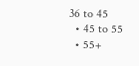36 to 45
  • 45 to 55
  • 55+